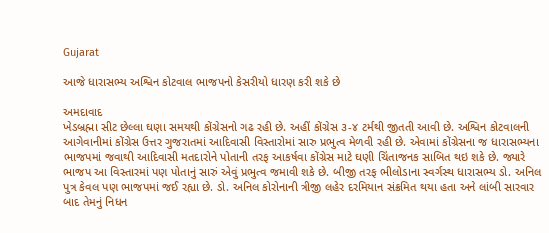Gujarat

આજે ધારાસભ્ય અશ્વિન કોટવાલ ભાજપનો કેસરીયો ધારણ કરી શકે છે

અમદાવાદ
ખેડબ્રહ્મા સીટ છેલ્લા ઘણા સમયથી કોંગ્રેસનો ગઢ રહી છે. અહીં કોંગ્રેસ ૩-૪ ટર્મથી જીતતી આવી છે. અશ્વિન કોટવાલની આગેવાનીમાં કોંગ્રેસ ઉત્તર ગુજરાતમાં આદિવાસી વિસ્તારોમાં સારુ પ્રભુત્વ મેળવી રહી છે. એવામાં કોંગ્રેસના જ ધારાસભ્યના ભાજપમાં જવાથી આદિવાસી મતદારોને પોતાની તરફ આકર્ષવા કોંગ્રેસ માટે ઘણી ચિંતાજનક સાબિત થઇ શકે છે. જ્યારે ભાજપ આ વિસ્તારમાં પણ પોતાનું સારું એવું પ્રભુત્વ જમાવી શકે છે. બીજી તરફ ભીલોડાના સ્વર્ગસ્થ ધારાસભ્ય ડો. અનિલ પુત્ર કેવલ પણ ભાજપમાં જઈ રહ્યા છે. ડો. અનિલ કોરોનાની ત્રીજી લહેર દરમિયાન સંક્રમિત થયા હતા અને લાંબી સારવાર બાદ તેમનું નિધન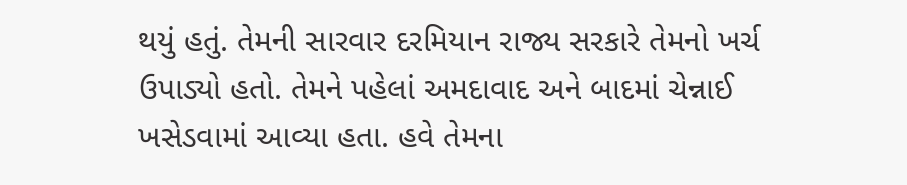થયું હતું. તેમની સારવાર દરમિયાન રાજ્ય સરકારે તેમનો ખર્ચ ઉપાડ્યો હતો. તેમને પહેલાં અમદાવાદ અને બાદમાં ચેન્નાઈ ખસેડવામાં આવ્યા હતા. હવે તેમના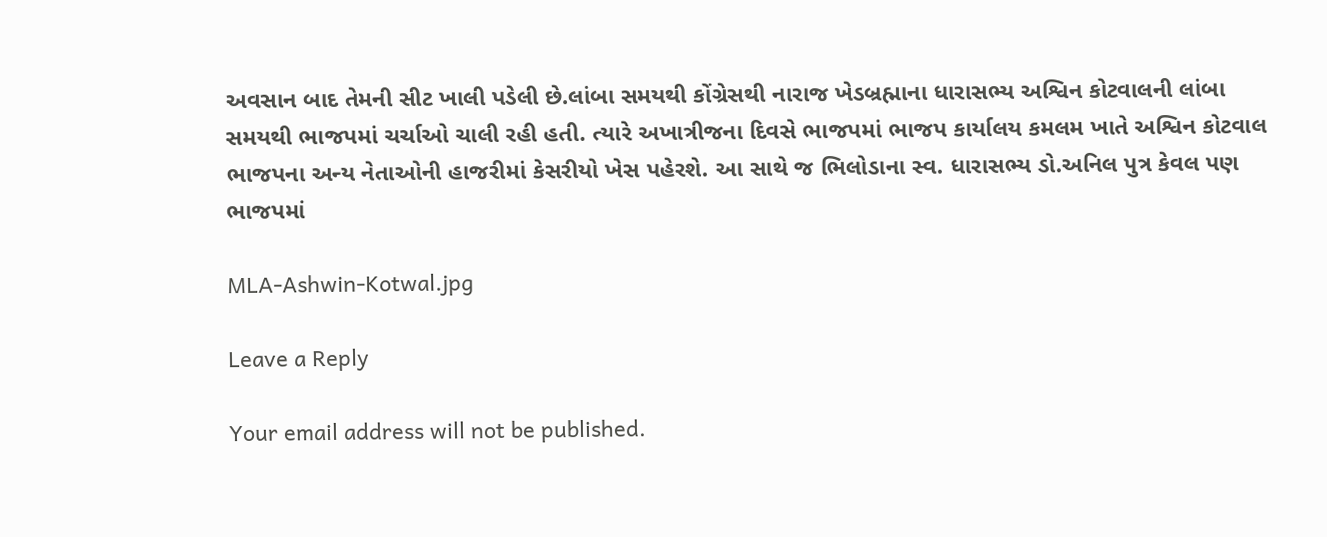અવસાન બાદ તેમની સીટ ખાલી પડેલી છે.લાંબા સમયથી કોંગ્રેસથી નારાજ ખેડબ્રહ્માના ધારાસભ્ય અશ્વિન કોટવાલની લાંબા સમયથી ભાજપમાં ચર્ચાઓ ચાલી રહી હતી. ત્યારે અખાત્રીજના દિવસે ભાજપમાં ભાજપ કાર્યાલય કમલમ ખાતે અશ્વિન કોટવાલ ભાજપના અન્ય નેતાઓની હાજરીમાં કેસરીયો ખેસ પહેરશે. આ સાથે જ ભિલોડાના સ્વ. ધારાસભ્ય ડો.અનિલ પુત્ર કેવલ પણ ભાજપમાં

MLA-Ashwin-Kotwal.jpg

Leave a Reply

Your email address will not be published.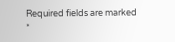Required fields are marked *